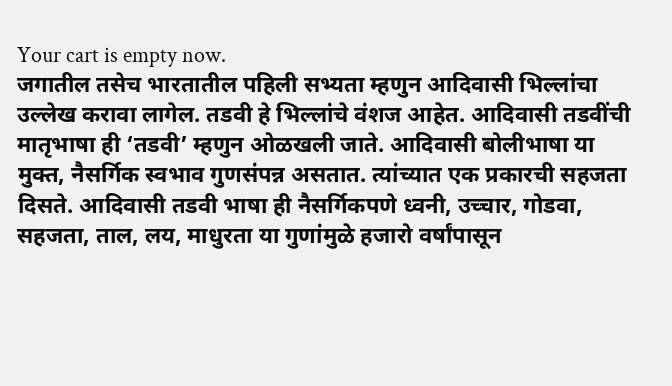Your cart is empty now.
जगातील तसेच भारतातील पहिली सभ्यता म्हणुन आदिवासी भिल्लांचा उल्लेख करावा लागेल. तडवी हे भिल्लांचे वंशज आहेत. आदिवासी तडवींची मातृभाषा ही ‘तडवी’ म्हणुन ओळखली जाते. आदिवासी बोलीभाषा या मुक्त, नैसर्गिक स्वभाव गुणसंपन्न असतात. त्यांच्यात एक प्रकारची सहजता दिसते. आदिवासी तडवी भाषा ही नैसर्गिकपणे ध्वनी, उच्चार, गोडवा, सहजता, ताल, लय, माधुरता या गुणांमुळे हजारो वर्षांपासून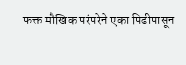फक्त मौखिक परंपरेने एका पिढीपासून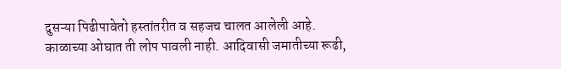दुसऱ्या पिढीपावेतो हस्तांतरीत व सहजच चालत आलेली आहे. काळाच्या ओघात ती लोप पावली नाही. आदिवासी जमातीच्या रूढी,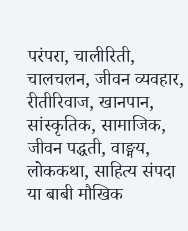परंपरा, चालीरिती, चालचलन, जीवन व्यवहार, रीतीरिवाज, खानपान, सांस्कृतिक, सामाजिक, जीवन पद्धती, वाङ्मय, लोककथा, साहित्य संपदा या बाबी मौखिक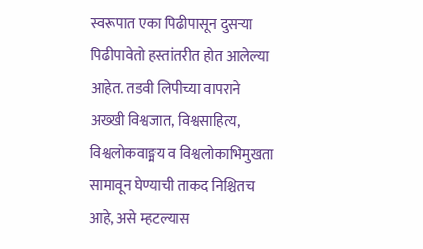स्वरूपात एका पिढीपासून दुसऱ्या पिढीपावेतो हस्तांतरीत होत आलेल्या आहेत. तडवी लिपीच्या वापराने अख्खी विश्वजात, विश्वसाहित्य, विश्वलोकवाङ्मय व विश्वलोकाभिमुखता सामावून घेण्याची ताकद निश्चितच आहे, असे म्हटल्यास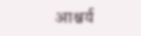आश्चर्य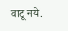वाटू नये.